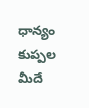ధాన్యం కుప్పల మీదే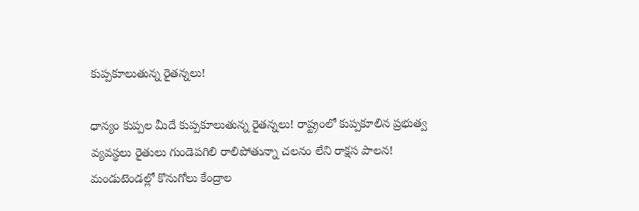కుప్పకూలుతున్న రైతన్నలు!

ధాన్యం కుప్పల మీదే కుప్పకూలుతున్న రైతన్నలు! రాష్ట్రంలో కుప్పకూలిన ప్రభుత్వ వ్యవస్థలు రైతులు గుండెపగిలి రాలిపోతున్నా చలనం లేని రాక్షస పాలన! మండుటెండల్లో కొనుగోలు కేంద్రాల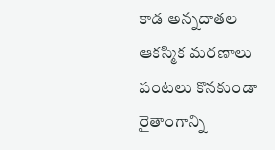కాడ అన్నదాతల ఆకస్మిక మరణాలు పంటలు కొనకుండా రైతాంగాన్ని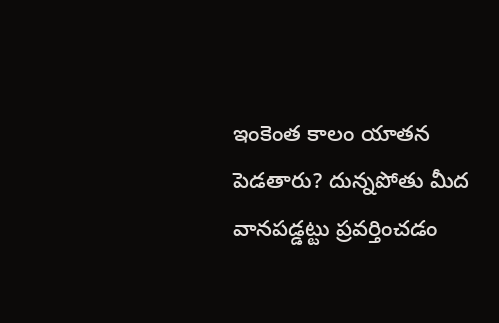ఇంకెంత కాలం యాతన పెడతారు? దున్నపోతు మీద వానపడ్డట్టు ప్రవర్తించడం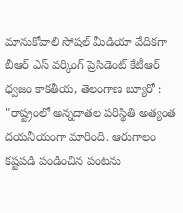మానుకోవాలి సోష‌ల్ మీడియా వేదిక‌గా బీఆర్ ఎస్ వ‌ర్కింగ్ ప్రెసిడెంట్ కేటీఆర్ ధ్వ‌జం కాకతీయ, తెలంగాణ బ్యూరో : "రాష్ట్రంలో అన్నదాతల పరిస్థితి అత్యంత దయనీయంగా మారింది. ఆరుగాలం కష్టపడి పండించిన పంటను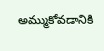అమ్ముకోవడానికి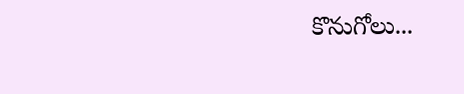కొనుగోలు...